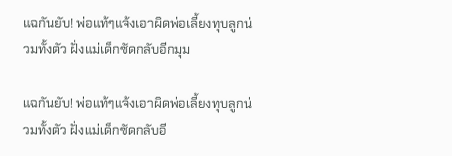แฉกันยับ! พ่อแท้ๆแจ้งเอาผิดพ่อเลี้ยงทุบลูกน่วมทั้งตัว ฝั่งแม่เด็กซัดกลับอีกมุม

แฉกันยับ! พ่อแท้ๆแจ้งเอาผิดพ่อเลี้ยงทุบลูกน่วมทั้งตัว ฝั่งแม่เด็กซัดกลับอี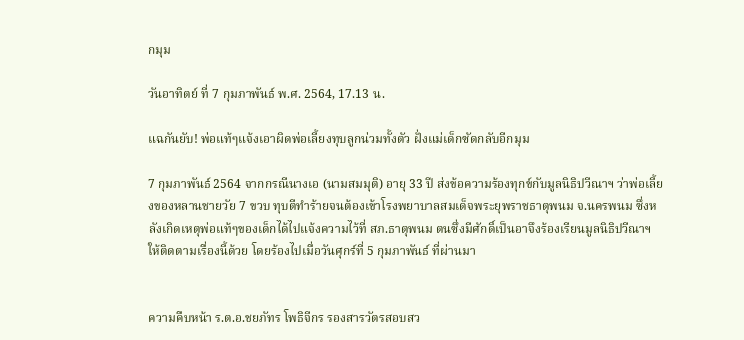กมุม

วันอาทิตย์ ที่ 7 กุมภาพันธ์ พ.ศ. 2564, 17.13 น.

แฉกันยับ! พ่อแท้ๆแจ้งเอาผิดพ่อเลี้ยงทุบลูกน่วมทั้งตัว ฝั่งแม่เด็กซัดกลับอีกมุม

7 กุมภาพันธ์ 2564 จากกรณีนางเอ (นามสมมุติ) อายุ 33 ปี ส่งข้อความร้องทุกข์กับมูลนิธิปวีณาฯ ว่าพ่อเลี้ยงของหลานชายวัย 7 ขวบ ทุบตีทำร้ายจนต้องเข้าโรงพยาบาลสมเด็จพระยุพราชธาตุพนม จ.นครพนม ซึ่งหลังเกิดเหตุพ่อแท้ๆของเด็กได้ไปแจ้งความไว้ที่ สภ.ธาตุพนม ตนซึ่งมีศักดิ์เป็นอาจึงร้องเรียนมูลนิธิปวีณาฯ ให้ติดตามเรื่องนี้ด้วย โดยร้องไปเมื่อวันศุกร์ที่ 5 กุมภาพันธ์ ที่ผ่านมา


ความคืบหน้า ร.ต.อ.ชยภัทร โพธิจีกร รองสารวัตรสอบสว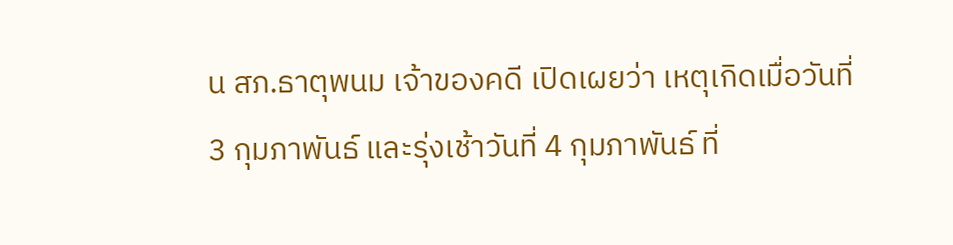น สภ.ธาตุพนม เจ้าของคดี เปิดเผยว่า เหตุเกิดเมื่อวันที่ 3 กุมภาพันธ์ และรุ่งเช้าวันที่ 4 กุมภาพันธ์ ที่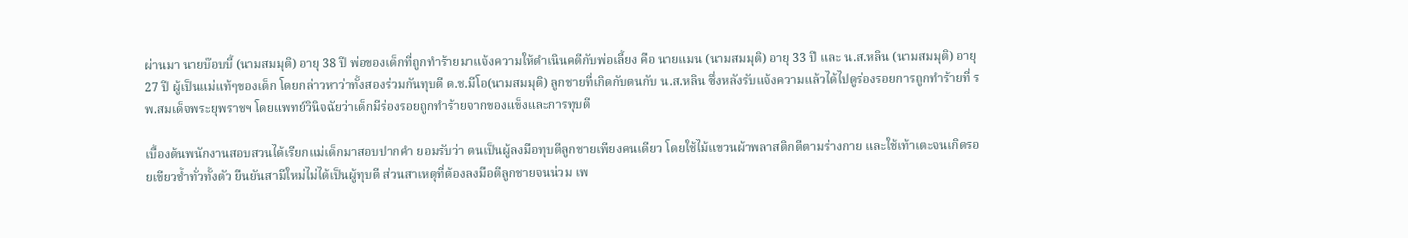ผ่านมา นายบ๊อบบี้ (นามสมมุติ) อายุ 38 ปี พ่อของเด็กที่ถูกทำร้ายมาแจ้งความให้ดำเนินคดีกับพ่อเลี้ยง คือ นายแมน (นามสมมุติ) อายุ 33 ปี และ น.ส.หลิน (นามสมมุติ) อายุ 27 ปี ผู้เป็นแม่แท้ๆของเด็ก โดยกล่าวหาว่าทั้งสองร่วมกันทุบตี ด.ช.มีโอ(นามสมมุติ) ลูกชายที่เกิดกับตนกับ น.ส.หลิน ซึ่งหลังรับแจ้งความแล้วได้ไปดูร่องรอยการถูกทำร้ายที่ รพ.สมเด็จพระยุพราชฯ โดยแพทย์วินิจฉัยว่าเด็กมีร่องรอยถูกทำร้ายจากของแข็งและการทุบตี

เบื้องต้นพนักงานสอบสวนได้เรียกแม่เด็กมาสอบปากคำ ยอมรับว่า ตนเป็นผู้ลงมือทุบตีลูกชายเพียงคนเดียว โดยใช้ไม้แขวนผ้าพลาสติกตีตามร่างกาย และใช้เท้าเตะจนเกิดรอยเขียวช้ำทั่วทั้งตัว ยืนยันสามีใหม่ไม่ได้เป็นผู้ทุบตี ส่วนสาเหตุที่ต้องลงมือตีลูกชายจนน่วม เพ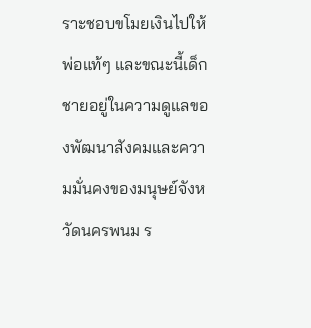ราะชอบขโมยเงินไปให้พ่อแท้ๆ และขณะนี้เด็กชายอยู่ในความดูแลของพัฒนาสังคมและความมั่นคงของมนุษย์จังหวัดนครพนม ร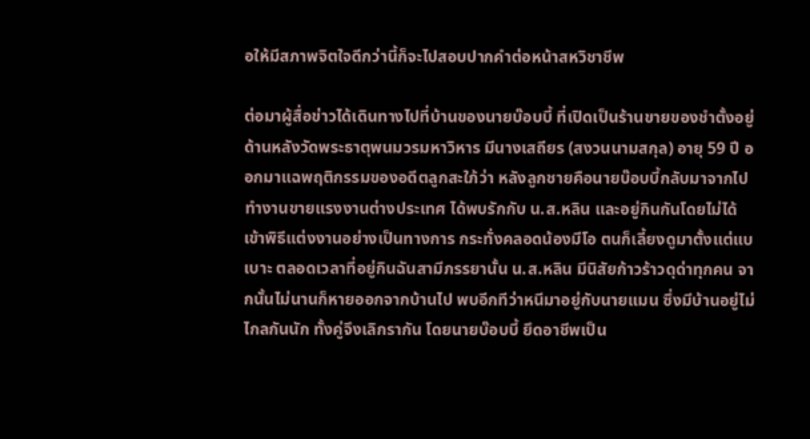อให้มีสภาพจิตใจดีกว่านี้ก็จะไปสอบปากคำต่อหน้าสหวิชาชีพ

ต่อมาผู้สื่อข่าวได้เดินทางไปที่บ้านของนายบ๊อบบี้ ที่เปิดเป็นร้านขายของชำตั้งอยู่ด้านหลังวัดพระธาตุพนมวรมหาวิหาร มีนางเสถียร (สงวนนามสกุล) อายุ 59 ปี ออกมาแฉพฤติกรรมของอดีตลูกสะใภ้ว่า หลังลูกชายคือนายบ๊อบบี้กลับมาจากไปทำงานขายแรงงานต่างประเทศ ได้พบรักกับ น.ส.หลิน และอยู่กินกันโดยไม่ได้เข้าพิธีแต่งงานอย่างเป็นทางการ กระทั่งคลอดน้องมีโอ ตนก็เลี้ยงดูมาตั้งแต่แบเบาะ ตลอดเวลาที่อยู่กินฉันสามีภรรยานั้น น.ส.หลิน มีนิสัยก้าวร้าวดุด่าทุกคน จากนั้นไม่นานก็หายออกจากบ้านไป พบอีกทีว่าหนีมาอยู่กับนายแมน ซึ่งมีบ้านอยู่ไม่ไกลกันนัก ทั้งคู่จึงเลิกรากัน โดยนายบ๊อบบี้ ยึดอาชีพเป็น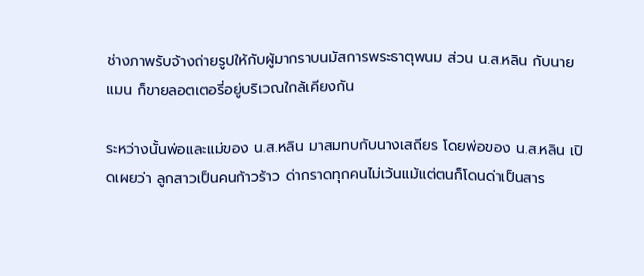ช่างภาพรับจ้างถ่ายรูปให้กับผู้มากราบนมัสการพระธาตุพนม ส่วน น.ส.หลิน กับนายแมน ก็ขายลอตเตอรี่อยู่บริเวณใกล้เคียงกัน

ระหว่างนั้นพ่อและแม่ของ น.ส.หลิน มาสมทบกับนางเสถียร โดยพ่อของ น.ส.หลิน เปิดเผยว่า ลูกสาวเป็นคนก้าวร้าว ด่ากราดทุกคนไม่เว้นแม้แต่ตนก็โดนด่าเป็นสาร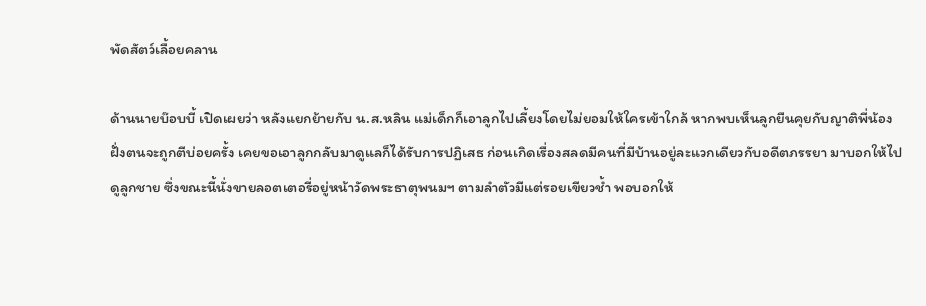พัดสัตว์เลื้อยคลาน

ด้านนายบ๊อบบี้ เปิดเผยว่า หลังแยกย้ายกับ น.ส.หลิน แม่เด็กก็เอาลูกไปเลี้ยงโดยไม่ยอมให้ใครเข้าใกล้ หากพบเห็นลูกยืนคุยกับญาติพี่น้องฝั่งตนจะถูกตีบ่อยครั้ง เคยขอเอาลูกกลับมาดูแลก็ได้รับการปฏิเสธ ก่อนเกิดเรื่องสลดมีคนที่มีบ้านอยู่ละแวกเดียวกับอดีตภรรยา มาบอกให้ไปดูลูกชาย ซึ่งขณะนี้นั่งขายลอตเตอรี่อยู่หน้าวัดพระธาตุพนมฯ ตามลำตัวมีแต่รอยเขียวช้ำ พอบอกให้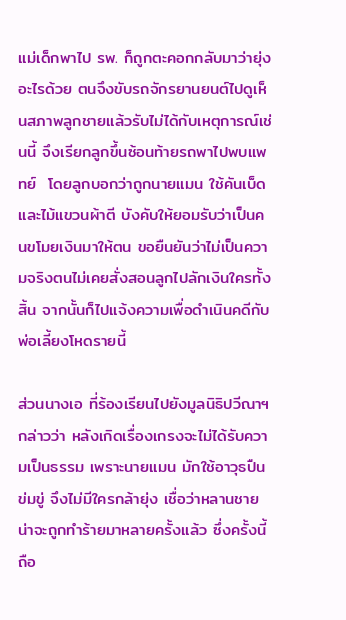แม่เด็กพาไป รพ. ก็ถูกตะคอกกลับมาว่ายุ่งอะไรด้วย ตนจึงขับรถจักรยานยนต์ไปดูเห็นสภาพลูกชายแล้วรับไม่ได้กับเหตุการณ์เช่นนี้ จึงเรียกลูกขึ้นซ้อนท้ายรถพาไปพบแพทย์  โดยลูกบอกว่าถูกนายแมน ใช้คันเบ็ดและไม้แขวนผ้าตี บังคับให้ยอมรับว่าเป็นคนขโมยเงินมาให้ตน ขอยืนยันว่าไม่เป็นความจริงตนไม่เคยสั่งสอนลูกไปลักเงินใครทั้งสิ้น จากนั้นก็ไปแจ้งความเพื่อดำเนินคดีกับพ่อเลี้ยงโหดรายนี้

ส่วนนางเอ ที่ร้องเรียนไปยังมูลนิธิปวีณาฯ กล่าวว่า หลังเกิดเรื่องเกรงจะไม่ได้รับความเป็นธรรม เพราะนายแมน มักใช้อาวุธปืนข่มขู่ จึงไม่มีใครกล้ายุ่ง เชื่อว่าหลานชายน่าจะถูกทำร้ายมาหลายครั้งแล้ว ซึ่งครั้งนี้ถือ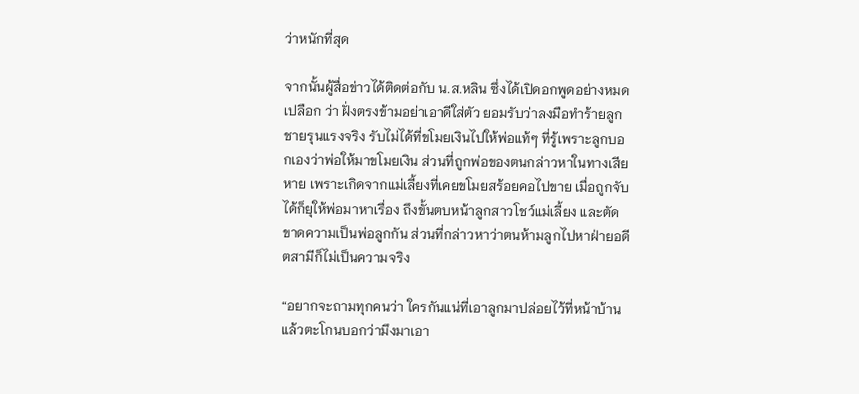ว่าหนักที่สุด

จากนั้นผู้สื่อข่าวได้ติดต่อกับ น.ส.หลิน ซึ่งได้เปิดอกพูดอย่างหมดเปลือก ว่า ฝั่งตรงข้ามอย่าเอาดีใส่ตัว ยอมรับว่าลงมือทำร้ายลูกชายรุนแรงจริง รับไม่ได้ที่ขโมยเงินไปให้พ่อแท้ๆ ที่รู้เพราะลูกบอกเองว่าพ่อให้มาขโมยเงิน ส่วนที่ถูกพ่อของตนกล่าวหาในทางเสียหาย เพราะเกิดจากแม่เลี้ยงที่เคยขโมยสร้อยคอไปขาย เมื่อถูกจับได้ก็ยุให้พ่อมาหาเรื่อง ถึงขั้นตบหน้าลูกสาวโชว์แม่เลี้ยง และตัดขาดความเป็นพ่อลูกกัน ส่วนที่กล่าวหาว่าตนห้ามลูกไปหาฝ่ายอดีตสามีก็ไม่เป็นความจริง

“อยากจะถามทุกคนว่า ใครกันแน่ที่เอาลูกมาปล่อยไว้ที่หน้าบ้าน แล้วตะโกนบอกว่ามึงมาเอา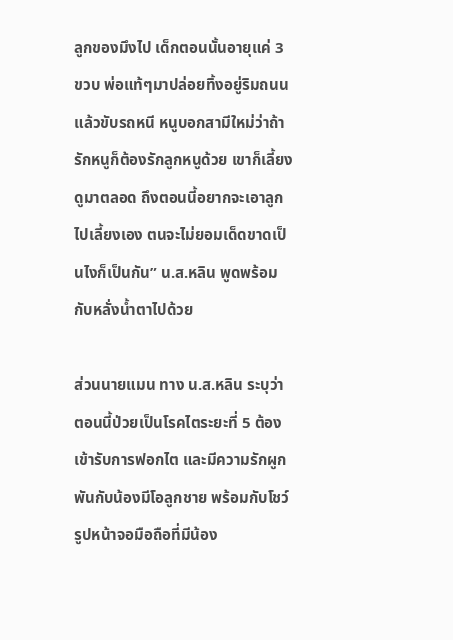ลูกของมึงไป เด็กตอนนั้นอายุแค่ 3 ขวบ พ่อแท้ๆมาปล่อยทิ้งอยู่ริมถนนแล้วขับรถหนี หนูบอกสามีใหม่ว่าถ้ารักหนูก็ต้องรักลูกหนูด้วย เขาก็เลี้ยงดูมาตลอด ถึงตอนนี้อยากจะเอาลูกไปเลี้ยงเอง ตนจะไม่ยอมเด็ดขาดเป็นไงก็เป็นกัน” น.ส.หลิน พูดพร้อมกับหลั่งน้ำตาไปด้วย

ส่วนนายแมน ทาง น.ส.หลิน ระบุว่า ตอนนี้ป่วยเป็นโรคไตระยะที่ 5 ต้องเข้ารับการฟอกไต และมีความรักผูกพันกับน้องมีโอลูกชาย พร้อมกับโชว์รูปหน้าจอมือถือที่มีน้อง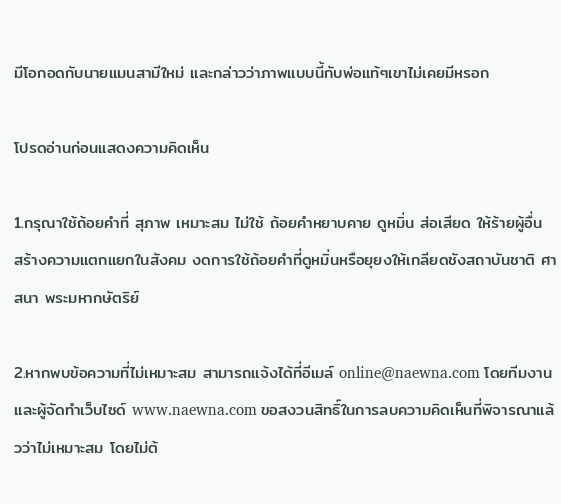มีโอกอดกับนายแมนสามีใหม่ และกล่าวว่าภาพแบบนี้กับพ่อแท้ๆเขาไม่เคยมีหรอก

โปรดอ่านก่อนแสดงความคิดเห็น

1.กรุณาใช้ถ้อยคำที่ สุภาพ เหมาะสม ไม่ใช้ ถ้อยคำหยาบคาย ดูหมิ่น ส่อเสียด ให้ร้ายผู้อื่น สร้างความแตกแยกในสังคม งดการใช้ถ้อยคำที่ดูหมิ่นหรือยุยงให้เกลียดชังสถาบันชาติ ศาสนา พระมหากษัตริย์

2.หากพบข้อความที่ไม่เหมาะสม สามารถแจ้งได้ที่อีเมล์ online@naewna.com โดยทีมงานและผู้จัดทำเว็บไซด์ www.naewna.com ขอสงวนสิทธิ์ในการลบความคิดเห็นที่พิจารณาแล้วว่าไม่เหมาะสม โดยไม่ต้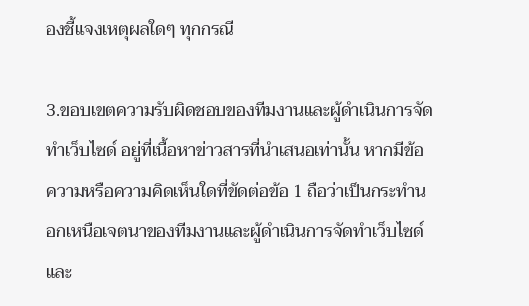องชี้แจงเหตุผลใดๆ ทุกกรณี

3.ขอบเขตความรับผิดชอบของทีมงานและผู้ดำเนินการจัดทำเว็บไซด์ อยู่ที่เนื้อหาข่าวสารที่นำเสนอเท่านั้น หากมีข้อความหรือความคิดเห็นใดที่ขัดต่อข้อ 1 ถือว่าเป็นกระทำนอกเหนือเจตนาของทีมงานและผู้ดำเนินการจัดทำเว็บไซด์ และ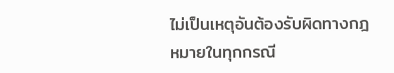ไม่เป็นเหตุอันต้องรับผิดทางกฎหมายในทุกกรณี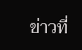ข่าวที่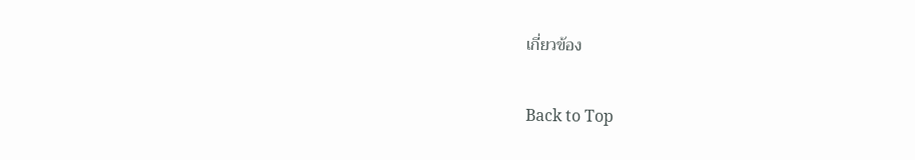เกี่ยวข้อง

Back to Top